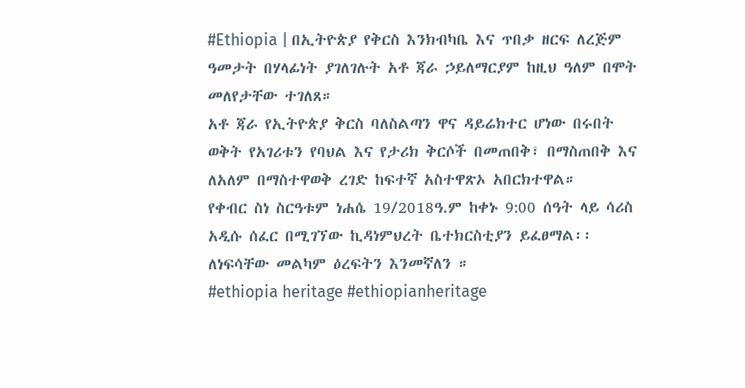#Ethiopia | በኢትዮጵያ የቅርስ እንክብካቤ እና ጥበቃ ዘርፍ ለረጅም ዓመታት በሃላፊነት ያገለገሉት አቶ ጃራ ኃይለማርያም ከዚህ ዓለም በሞት መለየታቸው ተገለጸ።
አቶ ጃራ የኢትዮጵያ ቅርስ ባለስልጣን ዋና ዳይሬክተር ሆነው በሩበት ወቅት የአገሪቱን የባህል እና የታሪክ ቅርሶች በመጠበቅ፣ በማስጠበቅ እና ለአለም በማስተዋወቅ ረገድ ከፍተኛ አስተዋጽኦ አበርክተዋል።
የቀብር ስነ ስርዓቱም ነሐሴ 19/2018ዓ.ም ከቀኑ 9:00 ሰዓት ላይ ሳሪስ አዲሱ ሰፈር በሚገኘው ኪዳነምህረት ቤተክርስቲያን ይፈፀማል፡፡
ለነፍሳቸው መልካም ዕረፍትን እንመኛለን ።
#ethiopia heritage #ethiopianheritage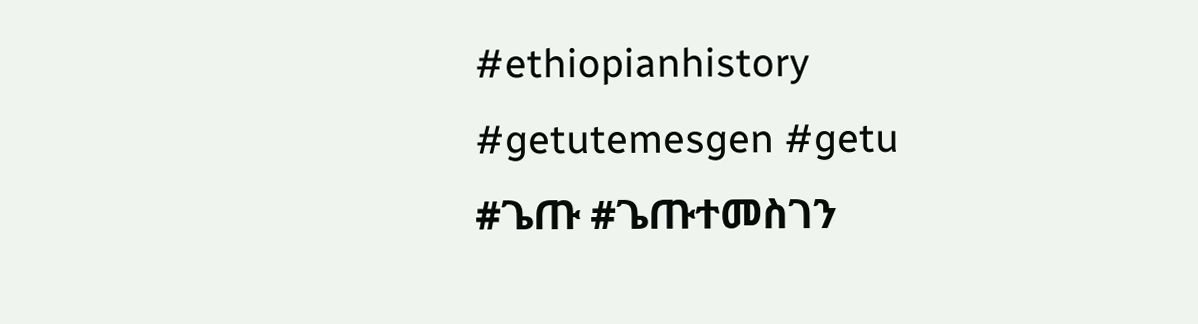#ethiopianhistory #getutemesgen #getu #ጌጡ #ጌጡተመስገን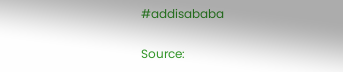#addisababa

Source: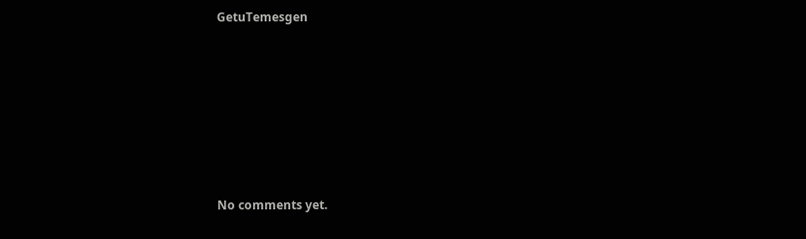GetuTemesgen









No comments yet.